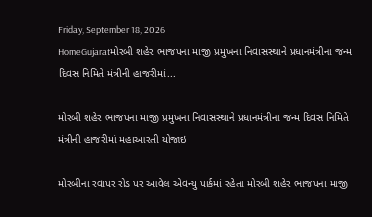Friday, September 18, 2026
HomeGujaratમોરબી શહેર ભાજપના માજી પ્રમુખના નિવાસસ્થાને પ્રધાનમંત્રીના જન્મ દિવસ નિમિતે મંત્રીની હાજરીમાં...

મોરબી શહેર ભાજપના માજી પ્રમુખના નિવાસસ્થાને પ્રધાનમંત્રીના જન્મ દિવસ નિમિતે મંત્રીની હાજરીમાં મહાઆરતી યોજાઇ

મોરબીના રવાપર રોડ પર આવેલ એવન્યુ પાર્કમાં રહેતા મોરબી શહેર ભાજપના માજી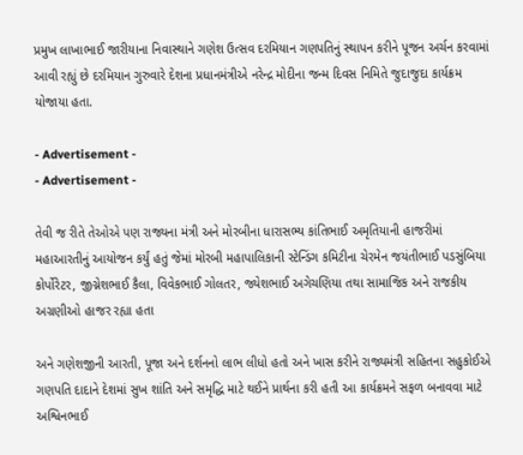પ્રમુખ લાખાભાઈ જારીયાના નિવાસ્થાને ગણેશ ઉત્સવ દરમિયાન ગણપતિનું સ્થાપન કરીને પૂજન અર્ચન કરવામાં આવી રહ્યું છે દરમિયાન ગુરુવારે દેશના પ્રધાનમંત્રીએ નરેન્દ્ર મોદીના જન્મ દિવસ નિમિતે જુદાજુદા કાર્યક્રમ યોજાયા હતા.

- Advertisement -
- Advertisement -

તેવી જ રીતે તેઓએ પણ રાજ્યના મંત્રી અને મોરબીના ધારાસભ્ય કાંતિભાઈ અમૃતિયાની હાજરીમાં મહાઆરતીનું આયોજન કર્યું હતું જેમાં મોરબી મહાપાલિકાની સ્ટેન્ડિંગ કમિટીના ચેરમેન જયંતીભાઈ પડસુંબિયા કોર્પોરેટર, જીગ્નેશભાઈ કૈલા, વિવેકભાઈ ગોલતર, જ્યેશભાઈ અગેચણિયા તથા સામાજિક અને રાજકીય અગ્રણીઓ હાજર રહ્યા હતા

અને ગણેશજીની આરતી, પૂજા અને દર્શનનો લાભ લીધો હતો અને ખાસ કરીને રાજ્યમંત્રી સહિતના સહુકોઈએ ગણપતિ દાદાને દેશમાં સુખ શાંતિ અને સમૃદ્ધિ માટે થઈને પ્રાર્થના કરી હતી આ કાર્યક્રમને સફળ બનાવવા માટે અશ્વિનભાઈ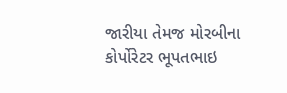જારીયા તેમજ મોરબીના કોર્પોરેટર ભૂપતભાઇ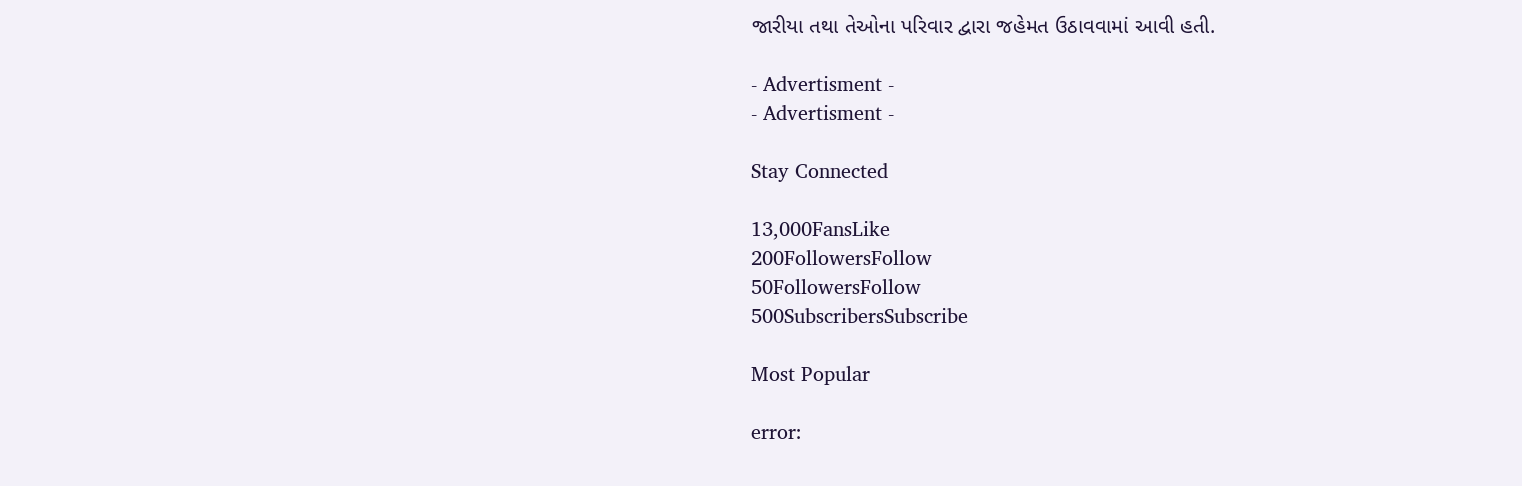જારીયા તથા તેઓના પરિવાર દ્વારા જહેમત ઉઠાવવામાં આવી હતી.

- Advertisment -
- Advertisment -

Stay Connected

13,000FansLike
200FollowersFollow
50FollowersFollow
500SubscribersSubscribe

Most Popular

error: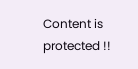Content is protected !!